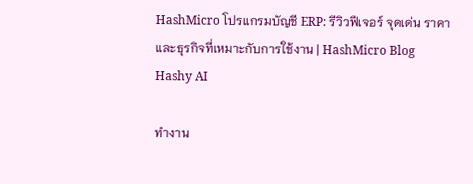HashMicro โปรแกรมบัญชี ERP: รีวิวฟีเจอร์ จุดเด่น ราคา และธุรกิจที่เหมาะกับการใช้งาน | HashMicro Blog
Hashy AI

ทำงาน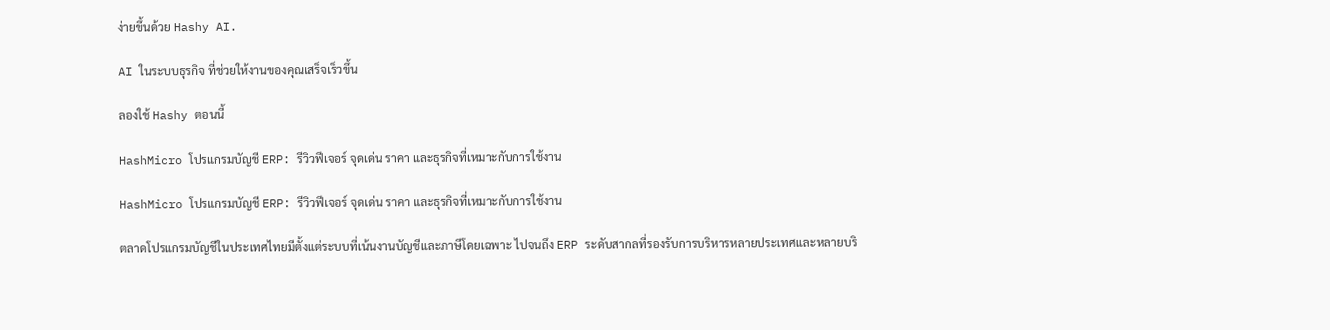ง่ายขึ้นด้วย Hashy AI.

AI ในระบบธุรกิจ ที่ช่วยให้งานของคุณเสร็จเร็วขึ้น

ลองใช้ Hashy ตอนนี้

HashMicro โปรแกรมบัญชี ERP: รีวิวฟีเจอร์ จุดเด่น ราคา และธุรกิจที่เหมาะกับการใช้งาน

HashMicro โปรแกรมบัญชี ERP: รีวิวฟีเจอร์ จุดเด่น ราคา และธุรกิจที่เหมาะกับการใช้งาน

ตลาดโปรแกรมบัญชีในประเทศไทยมีตั้งแต่ระบบที่เน้นงานบัญชีและภาษีโดยเฉพาะ ไปจนถึง ERP ระดับสากลที่รองรับการบริหารหลายประเทศและหลายบริ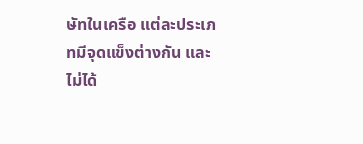ษัทในเครือ แต่ละประเภทมีจุดแข็งต่างกัน และไม่ได้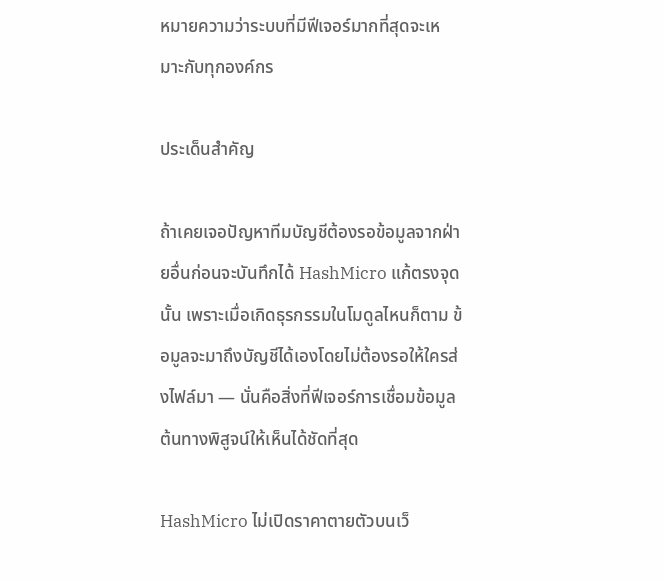หมายความว่าระบบที่มีฟีเจอร์มากที่สุดจะเหมาะกับทุกองค์กร

ประเด็นสำคัญ

ถ้าเคยเจอปัญหาทีมบัญชีต้องรอข้อมูลจากฝ่ายอื่นก่อนจะบันทึกได้ HashMicro แก้ตรงจุดนั้น เพราะเมื่อเกิดธุรกรรมในโมดูลไหนก็ตาม ข้อมูลจะมาถึงบัญชีได้เองโดยไม่ต้องรอให้ใครส่งไฟล์มา — นั่นคือสิ่งที่ฟีเจอร์การเชื่อมข้อมูลต้นทางพิสูจน์ให้เห็นได้ชัดที่สุด

HashMicro ไม่เปิดราคาตายตัวบนเว็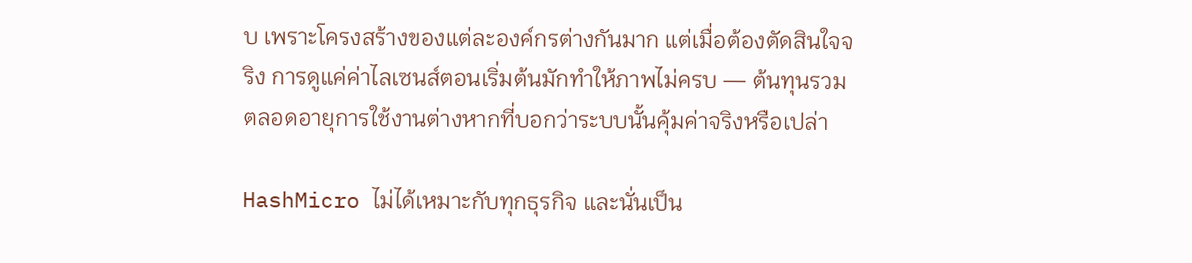บ เพราะโครงสร้างของแต่ละองค์กรต่างกันมาก แต่เมื่อต้องตัดสินใจจริง การดูแค่ค่าไลเซนส์ตอนเริ่มต้นมักทำให้ภาพไม่ครบ — ต้นทุนรวมตลอดอายุการใช้งานต่างหากที่บอกว่าระบบนั้นคุ้มค่าจริงหรือเปล่า

HashMicro ไม่ได้เหมาะกับทุกธุรกิจ และนั่นเป็น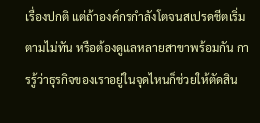เรื่องปกติ แต่ถ้าองค์กรกำลังโตจนสเปรดชีตเริ่มตามไม่ทัน หรือต้องดูแลหลายสาขาพร้อมกัน การรู้ว่าธุรกิจของเราอยู่ในจุดไหนก็ช่วยให้ตัดสิน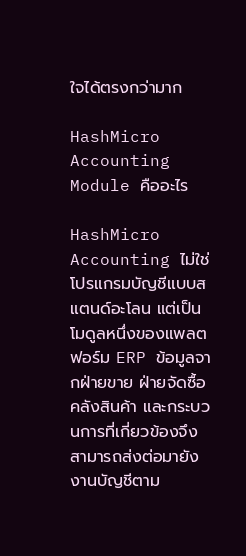ใจได้ตรงกว่ามาก

HashMicro Accounting Module คืออะไร

HashMicro Accounting ไม่ใช่โปรแกรมบัญชีแบบสแตนด์อะโลน แต่เป็นโมดูลหนึ่งของแพลตฟอร์ม ERP ข้อมูลจากฝ่ายขาย ฝ่ายจัดซื้อ คลังสินค้า และกระบวนการที่เกี่ยวข้องจึงสามารถส่งต่อมายังงานบัญชีตาม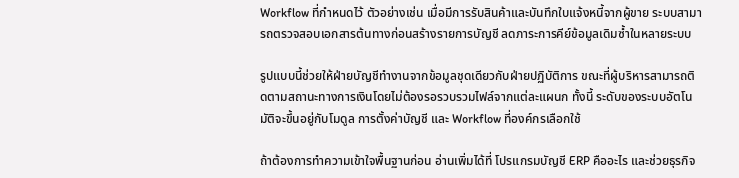Workflow ที่กำหนดไว้ ตัวอย่างเช่น เมื่อมีการรับสินค้าและบันทึกใบแจ้งหนี้จากผู้ขาย ระบบสามารถตรวจสอบเอกสารต้นทางก่อนสร้างรายการบัญชี ลดภาระการคีย์ข้อมูลเดิมซ้ำในหลายระบบ

รูปแบบนี้ช่วยให้ฝ่ายบัญชีทำงานจากข้อมูลชุดเดียวกับฝ่ายปฏิบัติการ ขณะที่ผู้บริหารสามารถติดตามสถานะทางการเงินโดยไม่ต้องรอรวบรวมไฟล์จากแต่ละแผนก ทั้งนี้ ระดับของระบบอัตโนมัติจะขึ้นอยู่กับโมดูล การตั้งค่าบัญชี และ Workflow ที่องค์กรเลือกใช้

ถ้าต้องการทำความเข้าใจพื้นฐานก่อน อ่านเพิ่มได้ที่ โปรแกรมบัญชี ERP คืออะไร และช่วยธุรกิจ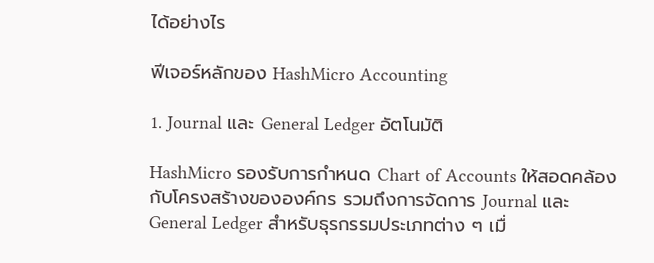ได้อย่างไร

ฟีเจอร์หลักของ HashMicro Accounting

1. Journal และ General Ledger อัตโนมัติ

HashMicro รองรับการกำหนด Chart of Accounts ให้สอดคล้องกับโครงสร้างขององค์กร รวมถึงการจัดการ Journal และ General Ledger สำหรับธุรกรรมประเภทต่าง ๆ เมื่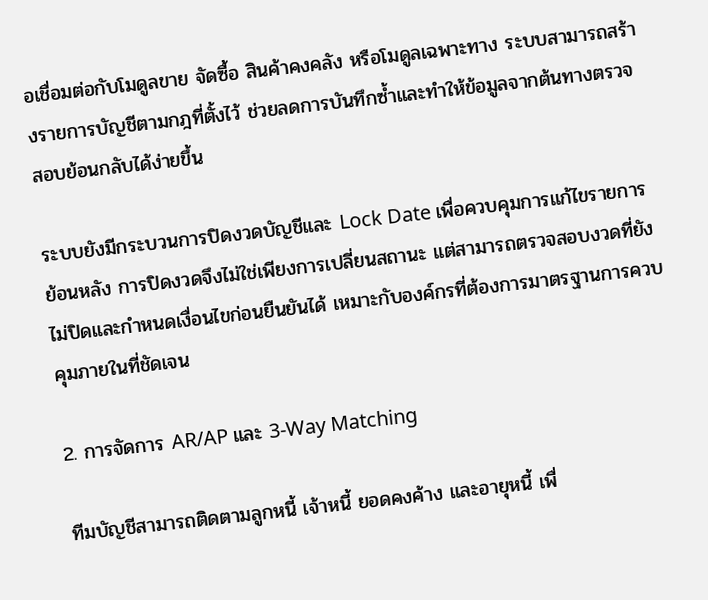อเชื่อมต่อกับโมดูลขาย จัดซื้อ สินค้าคงคลัง หรือโมดูลเฉพาะทาง ระบบสามารถสร้างรายการบัญชีตามกฎที่ตั้งไว้ ช่วยลดการบันทึกซ้ำและทำให้ข้อมูลจากต้นทางตรวจสอบย้อนกลับได้ง่ายขึ้น

ระบบยังมีกระบวนการปิดงวดบัญชีและ Lock Date เพื่อควบคุมการแก้ไขรายการย้อนหลัง การปิดงวดจึงไม่ใช่เพียงการเปลี่ยนสถานะ แต่สามารถตรวจสอบงวดที่ยังไม่ปิดและกำหนดเงื่อนไขก่อนยืนยันได้ เหมาะกับองค์กรที่ต้องการมาตรฐานการควบคุมภายในที่ชัดเจน

2. การจัดการ AR/AP และ 3-Way Matching

ทีมบัญชีสามารถติดตามลูกหนี้ เจ้าหนี้ ยอดคงค้าง และอายุหนี้ เพื่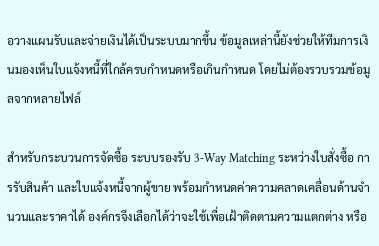อวางแผนรับและจ่ายเงินได้เป็นระบบมากขึ้น ข้อมูลเหล่านี้ยังช่วยให้ทีมการเงินมองเห็นใบแจ้งหนี้ที่ใกล้ครบกำหนดหรือเกินกำหนด โดยไม่ต้องรวบรวมข้อมูลจากหลายไฟล์

สำหรับกระบวนการจัดซื้อ ระบบรองรับ 3-Way Matching ระหว่างใบสั่งซื้อ การรับสินค้า และใบแจ้งหนี้จากผู้ขาย พร้อมกำหนดค่าความคลาดเคลื่อนด้านจำนวนและราคาได้ องค์กรจึงเลือกได้ว่าจะใช้เพื่อเฝ้าติดตามความแตกต่าง หรือ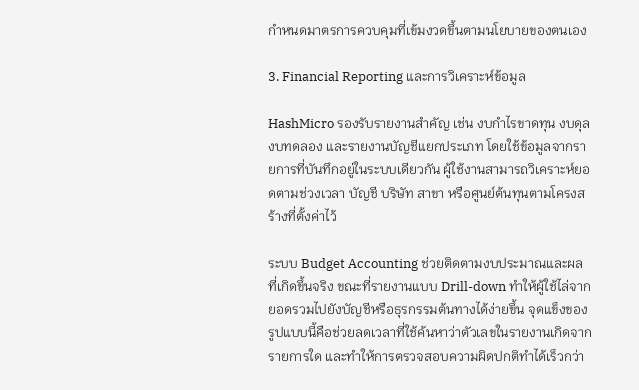กำหนดมาตรการควบคุมที่เข้มงวดขึ้นตามนโยบายของตนเอง

3. Financial Reporting และการวิเคราะห์ข้อมูล

HashMicro รองรับรายงานสำคัญ เช่น งบกำไรขาดทุน งบดุล งบทดลอง และรายงานบัญชีแยกประเภท โดยใช้ข้อมูลจากรายการที่บันทึกอยู่ในระบบเดียวกัน ผู้ใช้งานสามารถวิเคราะห์ยอดตามช่วงเวลา บัญชี บริษัท สาขา หรือศูนย์ต้นทุนตามโครงสร้างที่ตั้งค่าไว้

ระบบ Budget Accounting ช่วยติดตามงบประมาณและผลที่เกิดขึ้นจริง ขณะที่รายงานแบบ Drill-down ทำให้ผู้ใช้ไล่จากยอดรวมไปยังบัญชีหรือธุรกรรมต้นทางได้ง่ายขึ้น จุดแข็งของรูปแบบนี้คือช่วยลดเวลาที่ใช้ค้นหาว่าตัวเลขในรายงานเกิดจากรายการใด และทำให้การตรวจสอบความผิดปกติทำได้เร็วกว่า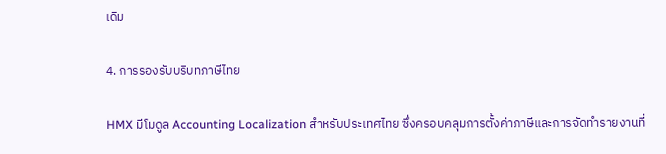เดิม

4. การรองรับบริบทภาษีไทย

HMX มีโมดูล Accounting Localization สำหรับประเทศไทย ซึ่งครอบคลุมการตั้งค่าภาษีและการจัดทำรายงานที่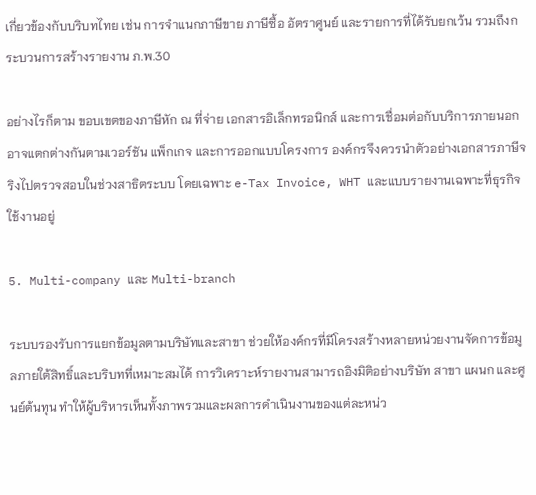เกี่ยวข้องกับบริบทไทย เช่น การจำแนกภาษีขาย ภาษีซื้อ อัตราศูนย์ และรายการที่ได้รับยกเว้น รวมถึงกระบวนการสร้างรายงาน ภ.พ.30

อย่างไรก็ตาม ขอบเขตของภาษีหัก ณ ที่จ่าย เอกสารอิเล็กทรอนิกส์ และการเชื่อมต่อกับบริการภายนอกอาจแตกต่างกันตามเวอร์ชัน แพ็กเกจ และการออกแบบโครงการ องค์กรจึงควรนำตัวอย่างเอกสารภาษีจริงไปตรวจสอบในช่วงสาธิตระบบ โดยเฉพาะ e-Tax Invoice, WHT และแบบรายงานเฉพาะที่ธุรกิจใช้งานอยู่

5. Multi-company และ Multi-branch

ระบบรองรับการแยกข้อมูลตามบริษัทและสาขา ช่วยให้องค์กรที่มีโครงสร้างหลายหน่วยงานจัดการข้อมูลภายใต้สิทธิ์และบริบทที่เหมาะสมได้ การวิเคราะห์รายงานสามารถอิงมิติอย่างบริษัท สาขา แผนก และศูนย์ต้นทุน ทำให้ผู้บริหารเห็นทั้งภาพรวมและผลการดำเนินงานของแต่ละหน่ว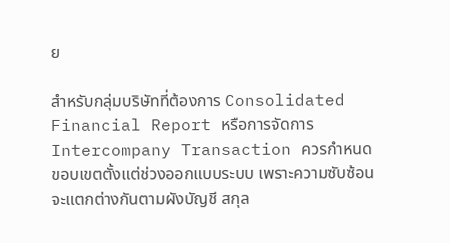ย

สำหรับกลุ่มบริษัทที่ต้องการ Consolidated Financial Report หรือการจัดการ Intercompany Transaction ควรกำหนดขอบเขตตั้งแต่ช่วงออกแบบระบบ เพราะความซับซ้อนจะแตกต่างกันตามผังบัญชี สกุล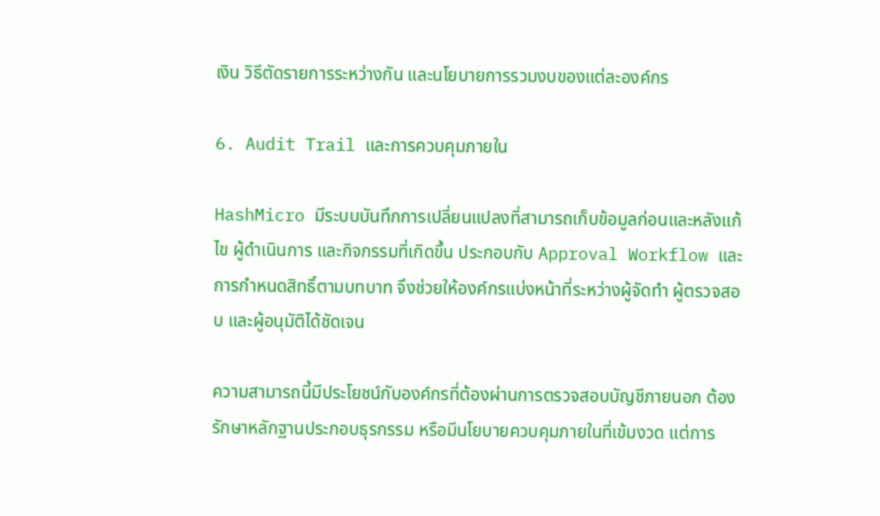เงิน วิธีตัดรายการระหว่างกัน และนโยบายการรวมงบของแต่ละองค์กร

6. Audit Trail และการควบคุมภายใน

HashMicro มีระบบบันทึกการเปลี่ยนแปลงที่สามารถเก็บข้อมูลก่อนและหลังแก้ไข ผู้ดำเนินการ และกิจกรรมที่เกิดขึ้น ประกอบกับ Approval Workflow และการกำหนดสิทธิ์ตามบทบาท จึงช่วยให้องค์กรแบ่งหน้าที่ระหว่างผู้จัดทำ ผู้ตรวจสอบ และผู้อนุมัติได้ชัดเจน

ความสามารถนี้มีประโยชน์กับองค์กรที่ต้องผ่านการตรวจสอบบัญชีภายนอก ต้องรักษาหลักฐานประกอบธุรกรรม หรือมีนโยบายควบคุมภายในที่เข้มงวด แต่การ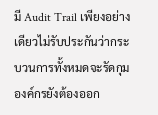มี Audit Trail เพียงอย่างเดียวไม่รับประกันว่ากระบวนการทั้งหมดจะรัดกุม องค์กรยังต้องออก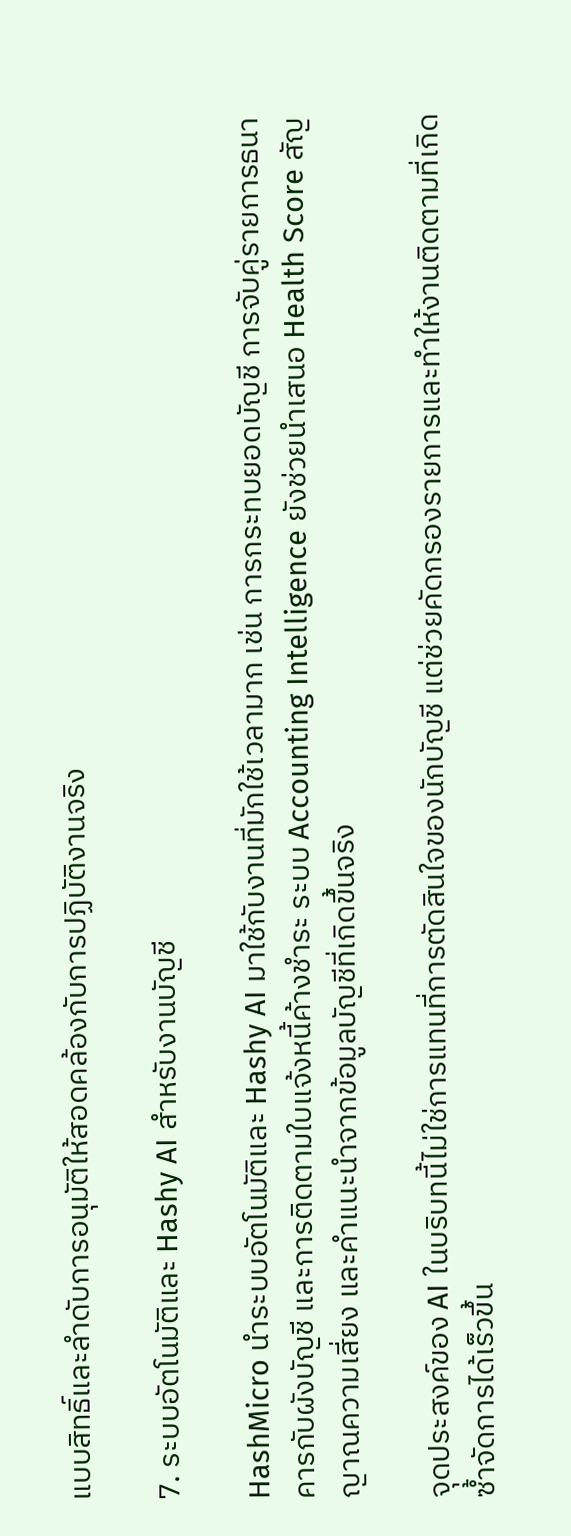แบบสิทธิ์และลำดับการอนุมัติให้สอดคล้องกับการปฏิบัติงานจริง

7. ระบบอัตโนมัติและ Hashy AI สำหรับงานบัญชี

HashMicro นำระบบอัตโนมัติและ Hashy AI มาใช้กับงานที่มักใช้เวลามาก เช่น การกระทบยอดบัญชี การจับคู่รายการธนาคารกับผังบัญชี และการติดตามใบแจ้งหนี้ค้างชำระ ระบบ Accounting Intelligence ยังช่วยนำเสนอ Health Score สัญญาณความเสี่ยง และคำแนะนำจากข้อมูลบัญชีที่เกิดขึ้นจริง

จุดประสงค์ของ AI ในบริบทนี้ไม่ใช่การแทนที่การตัดสินใจของนักบัญชี แต่ช่วยคัดกรองรายการและทำให้งานติดตามที่เกิดซ้ำจัดการได้เร็วขึ้น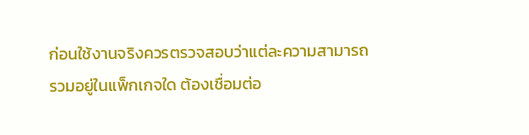ก่อนใช้งานจริงควรตรวจสอบว่าแต่ละความสามารถรวมอยู่ในแพ็กเกจใด ต้องเชื่อมต่อ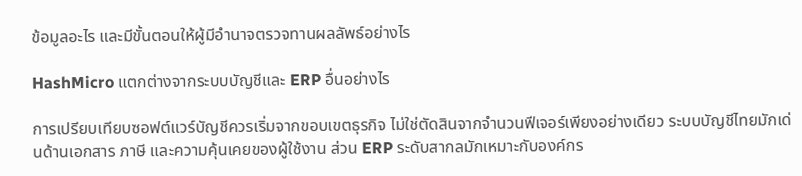ข้อมูลอะไร และมีขั้นตอนให้ผู้มีอำนาจตรวจทานผลลัพธ์อย่างไร

HashMicro แตกต่างจากระบบบัญชีและ ERP อื่นอย่างไร

การเปรียบเทียบซอฟต์แวร์บัญชีควรเริ่มจากขอบเขตธุรกิจ ไม่ใช่ตัดสินจากจำนวนฟีเจอร์เพียงอย่างเดียว ระบบบัญชีไทยมักเด่นด้านเอกสาร ภาษี และความคุ้นเคยของผู้ใช้งาน ส่วน ERP ระดับสากลมักเหมาะกับองค์กร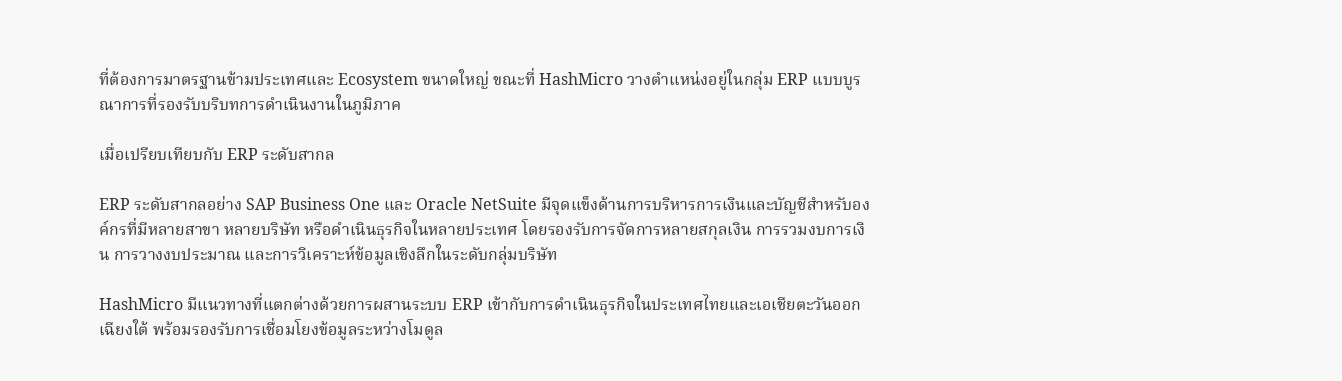ที่ต้องการมาตรฐานข้ามประเทศและ Ecosystem ขนาดใหญ่ ขณะที่ HashMicro วางตำแหน่งอยู่ในกลุ่ม ERP แบบบูรณาการที่รองรับบริบทการดำเนินงานในภูมิภาค

เมื่อเปรียบเทียบกับ ERP ระดับสากล

ERP ระดับสากลอย่าง SAP Business One และ Oracle NetSuite มีจุดแข็งด้านการบริหารการเงินและบัญชีสำหรับองค์กรที่มีหลายสาขา หลายบริษัท หรือดำเนินธุรกิจในหลายประเทศ โดยรองรับการจัดการหลายสกุลเงิน การรวมงบการเงิน การวางงบประมาณ และการวิเคราะห์ข้อมูลเชิงลึกในระดับกลุ่มบริษัท

HashMicro มีแนวทางที่แตกต่างด้วยการผสานระบบ ERP เข้ากับการดำเนินธุรกิจในประเทศไทยและเอเชียตะวันออกเฉียงใต้ พร้อมรองรับการเชื่อมโยงข้อมูลระหว่างโมดูล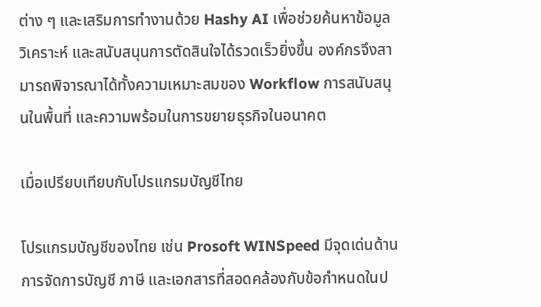ต่าง ๆ และเสริมการทำงานด้วย Hashy AI เพื่อช่วยค้นหาข้อมูล วิเคราะห์ และสนับสนุนการตัดสินใจได้รวดเร็วยิ่งขึ้น องค์กรจึงสามารถพิจารณาได้ทั้งความเหมาะสมของ Workflow การสนับสนุนในพื้นที่ และความพร้อมในการขยายธุรกิจในอนาคต

เมื่อเปรียบเทียบกับโปรแกรมบัญชีไทย

โปรแกรมบัญชีของไทย เช่น Prosoft WINSpeed มีจุดเด่นด้านการจัดการบัญชี ภาษี และเอกสารที่สอดคล้องกับข้อกำหนดในป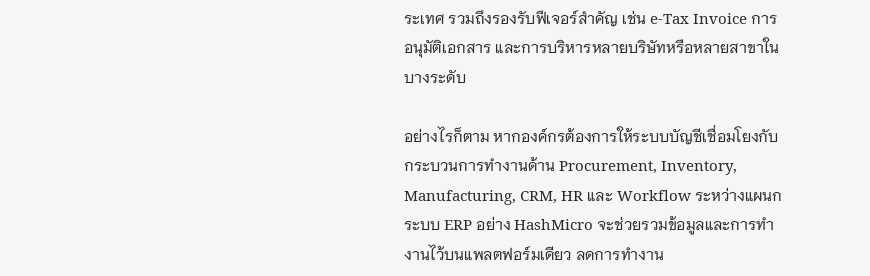ระเทศ รวมถึงรองรับฟีเจอร์สำคัญ เช่น e-Tax Invoice การอนุมัติเอกสาร และการบริหารหลายบริษัทหรือหลายสาขาในบางระดับ

อย่างไรก็ตาม หากองค์กรต้องการให้ระบบบัญชีเชื่อมโยงกับกระบวนการทำงานด้าน Procurement, Inventory, Manufacturing, CRM, HR และ Workflow ระหว่างแผนก ระบบ ERP อย่าง HashMicro จะช่วยรวมข้อมูลและการทำงานไว้บนแพลตฟอร์มเดียว ลดการทำงาน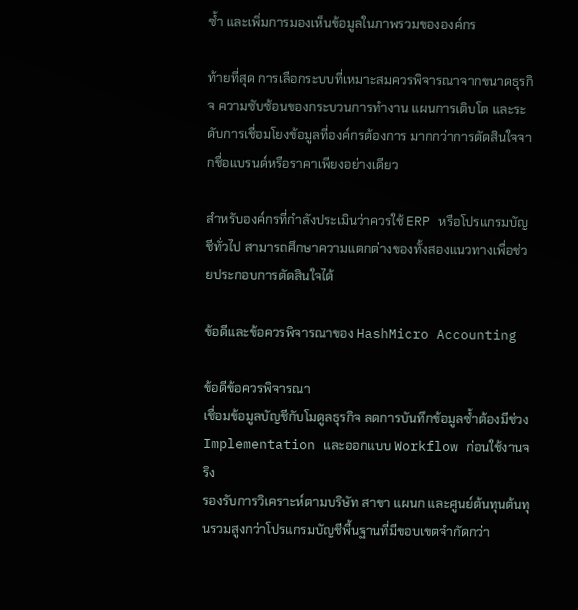ซ้ำ และเพิ่มการมองเห็นข้อมูลในภาพรวมขององค์กร

ท้ายที่สุด การเลือกระบบที่เหมาะสมควรพิจารณาจากขนาดธุรกิจ ความซับซ้อนของกระบวนการทำงาน แผนการเติบโต และระดับการเชื่อมโยงข้อมูลที่องค์กรต้องการ มากกว่าการตัดสินใจจากชื่อแบรนด์หรือราคาเพียงอย่างเดียว

สำหรับองค์กรที่กำลังประเมินว่าควรใช้ ERP หรือโปรแกรมบัญชีทั่วไป สามารถศึกษาความแตกต่างของทั้งสองแนวทางเพื่อช่วยประกอบการตัดสินใจได้

ข้อดีและข้อควรพิจารณาของ HashMicro Accounting

ข้อดีข้อควรพิจารณา
เชื่อมข้อมูลบัญชีกับโมดูลธุรกิจ ลดการบันทึกข้อมูลซ้ำต้องมีช่วง Implementation และออกแบบ Workflow ก่อนใช้งานจริง
รองรับการวิเคราะห์ตามบริษัท สาขา แผนก และศูนย์ต้นทุนต้นทุนรวมสูงกว่าโปรแกรมบัญชีพื้นฐานที่มีขอบเขตจำกัดกว่า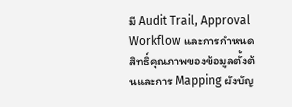มี Audit Trail, Approval Workflow และการกำหนดสิทธิ์คุณภาพของข้อมูลตั้งต้นและการ Mapping ผังบัญ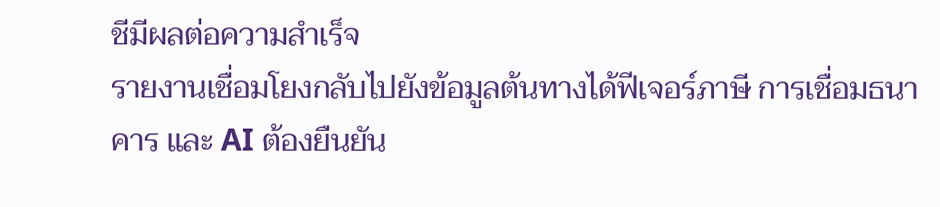ชีมีผลต่อความสำเร็จ
รายงานเชื่อมโยงกลับไปยังข้อมูลต้นทางได้ฟีเจอร์ภาษี การเชื่อมธนาคาร และ AI ต้องยืนยัน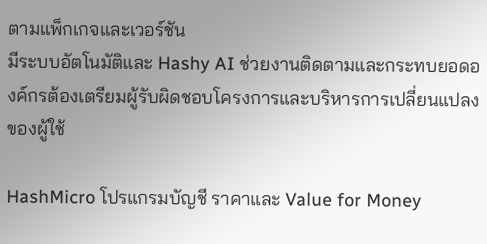ตามแพ็กเกจและเวอร์ชัน
มีระบบอัตโนมัติและ Hashy AI ช่วยงานติดตามและกระทบยอดองค์กรต้องเตรียมผู้รับผิดชอบโครงการและบริหารการเปลี่ยนแปลงของผู้ใช้

HashMicro โปรแกรมบัญชี ราคาและ Value for Money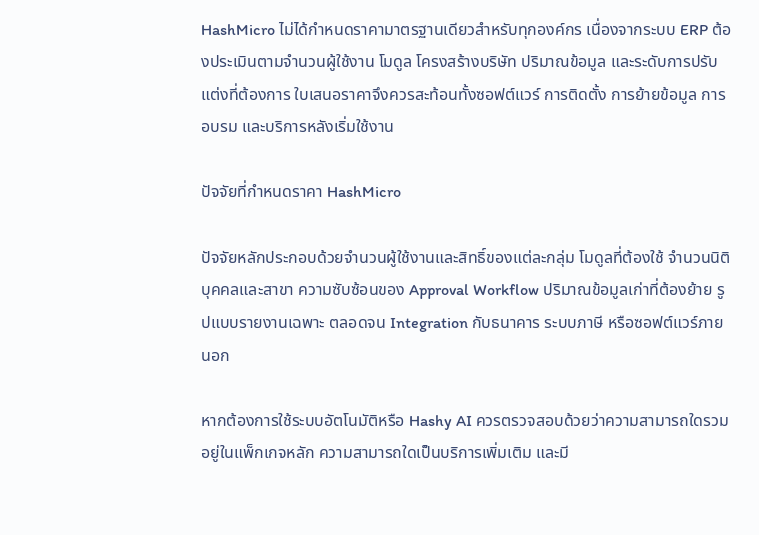HashMicro ไม่ได้กำหนดราคามาตรฐานเดียวสำหรับทุกองค์กร เนื่องจากระบบ ERP ต้องประเมินตามจำนวนผู้ใช้งาน โมดูล โครงสร้างบริษัท ปริมาณข้อมูล และระดับการปรับแต่งที่ต้องการ ใบเสนอราคาจึงควรสะท้อนทั้งซอฟต์แวร์ การติดตั้ง การย้ายข้อมูล การอบรม และบริการหลังเริ่มใช้งาน

ปัจจัยที่กำหนดราคา HashMicro

ปัจจัยหลักประกอบด้วยจำนวนผู้ใช้งานและสิทธิ์ของแต่ละกลุ่ม โมดูลที่ต้องใช้ จำนวนนิติบุคคลและสาขา ความซับซ้อนของ Approval Workflow ปริมาณข้อมูลเก่าที่ต้องย้าย รูปแบบรายงานเฉพาะ ตลอดจน Integration กับธนาคาร ระบบภาษี หรือซอฟต์แวร์ภายนอก

หากต้องการใช้ระบบอัตโนมัติหรือ Hashy AI ควรตรวจสอบด้วยว่าความสามารถใดรวมอยู่ในแพ็กเกจหลัก ความสามารถใดเป็นบริการเพิ่มเติม และมี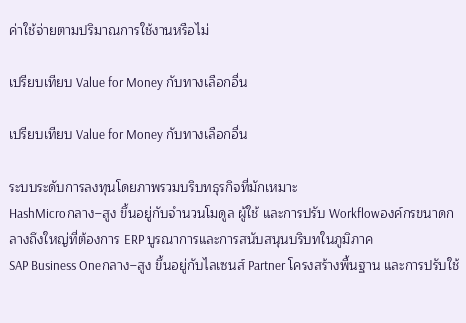ค่าใช้จ่ายตามปริมาณการใช้งานหรือไม่

เปรียบเทียบ Value for Money กับทางเลือกอื่น

เปรียบเทียบ Value for Money กับทางเลือกอื่น

ระบบระดับการลงทุนโดยภาพรวมบริบทธุรกิจที่มักเหมาะ
HashMicroกลาง–สูง ขึ้นอยู่กับจำนวนโมดูล ผู้ใช้ และการปรับ Workflowองค์กรขนาดกลางถึงใหญ่ที่ต้องการ ERP บูรณาการและการสนับสนุนบริบทในภูมิภาค
SAP Business Oneกลาง–สูง ขึ้นอยู่กับไลเซนส์ Partner โครงสร้างพื้นฐาน และการปรับใช้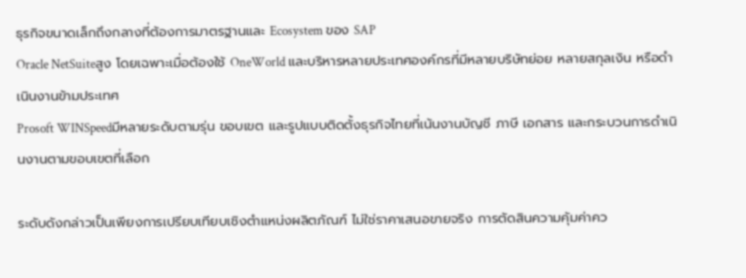ธุรกิจขนาดเล็กถึงกลางที่ต้องการมาตรฐานและ Ecosystem ของ SAP
Oracle NetSuiteสูง โดยเฉพาะเมื่อต้องใช้ OneWorld และบริหารหลายประเทศองค์กรที่มีหลายบริษัทย่อย หลายสกุลเงิน หรือดำเนินงานข้ามประเทศ
Prosoft WINSpeedมีหลายระดับตามรุ่น ขอบเขต และรูปแบบติดตั้งธุรกิจไทยที่เน้นงานบัญชี ภาษี เอกสาร และกระบวนการดำเนินงานตามขอบเขตที่เลือก

ระดับดังกล่าวเป็นเพียงการเปรียบเทียบเชิงตำแหน่งผลิตภัณฑ์ ไม่ใช่ราคาเสนอขายจริง การตัดสินความคุ้มค่าคว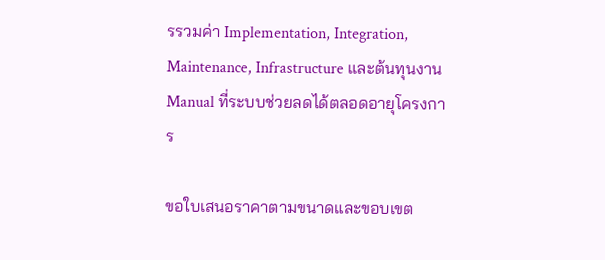รรวมค่า Implementation, Integration, Maintenance, Infrastructure และต้นทุนงาน Manual ที่ระบบช่วยลดได้ตลอดอายุโครงการ

ขอใบเสนอราคาตามขนาดและขอบเขต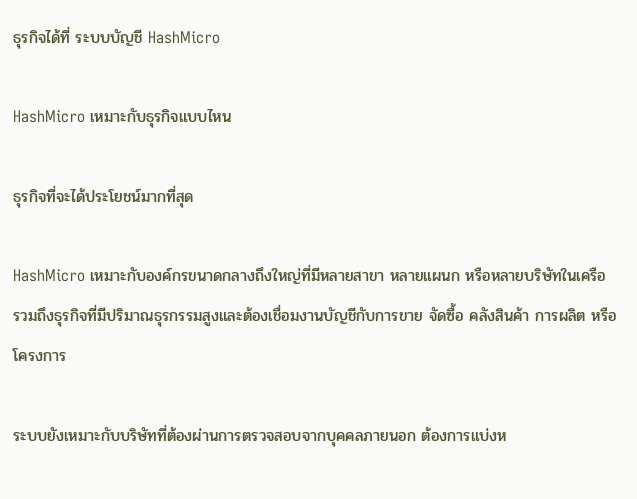ธุรกิจได้ที่ ระบบบัญชี HashMicro

HashMicro เหมาะกับธุรกิจแบบไหน

ธุรกิจที่จะได้ประโยชน์มากที่สุด

HashMicro เหมาะกับองค์กรขนาดกลางถึงใหญ่ที่มีหลายสาขา หลายแผนก หรือหลายบริษัทในเครือ รวมถึงธุรกิจที่มีปริมาณธุรกรรมสูงและต้องเชื่อมงานบัญชีกับการขาย จัดซื้อ คลังสินค้า การผลิต หรือโครงการ

ระบบยังเหมาะกับบริษัทที่ต้องผ่านการตรวจสอบจากบุคคลภายนอก ต้องการแบ่งห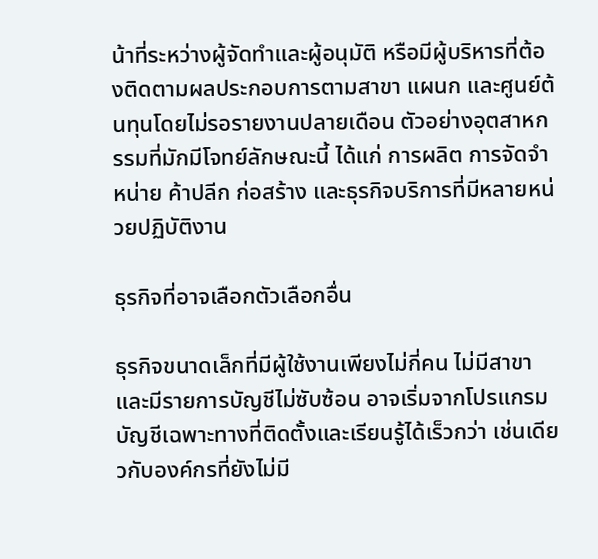น้าที่ระหว่างผู้จัดทำและผู้อนุมัติ หรือมีผู้บริหารที่ต้องติดตามผลประกอบการตามสาขา แผนก และศูนย์ต้นทุนโดยไม่รอรายงานปลายเดือน ตัวอย่างอุตสาหกรรมที่มักมีโจทย์ลักษณะนี้ ได้แก่ การผลิต การจัดจำหน่าย ค้าปลีก ก่อสร้าง และธุรกิจบริการที่มีหลายหน่วยปฏิบัติงาน

ธุรกิจที่อาจเลือกตัวเลือกอื่น

ธุรกิจขนาดเล็กที่มีผู้ใช้งานเพียงไม่กี่คน ไม่มีสาขา และมีรายการบัญชีไม่ซับซ้อน อาจเริ่มจากโปรแกรมบัญชีเฉพาะทางที่ติดตั้งและเรียนรู้ได้เร็วกว่า เช่นเดียวกับองค์กรที่ยังไม่มี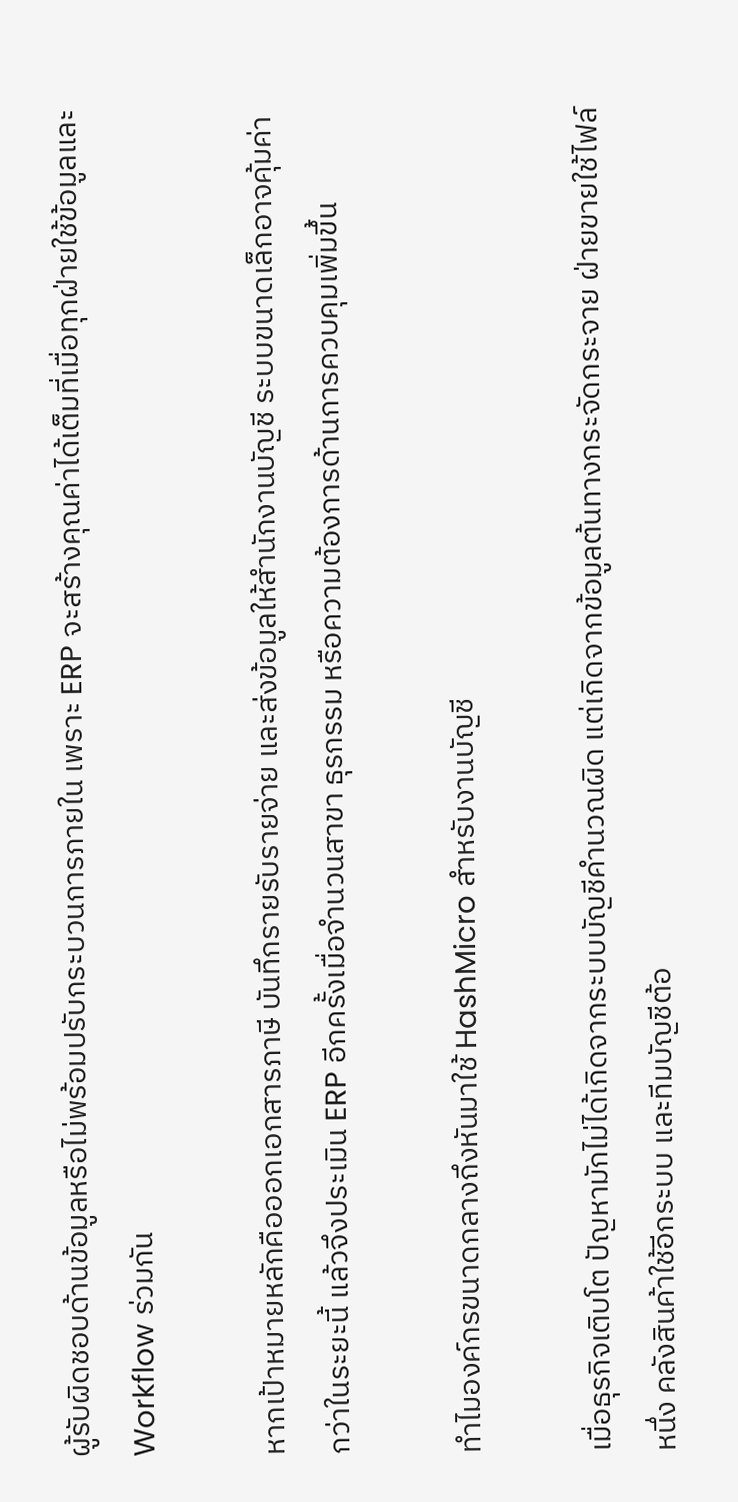ผู้รับผิดชอบด้านข้อมูลหรือไม่พร้อมปรับกระบวนการภายใน เพราะ ERP จะสร้างคุณค่าได้เต็มที่เมื่อทุกฝ่ายใช้ข้อมูลและ Workflow ร่วมกัน

หากเป้าหมายหลักคือออกเอกสารภาษี บันทึกรายรับรายจ่าย และส่งข้อมูลให้สำนักงานบัญชี ระบบขนาดเล็กอาจคุ้มค่ากว่าในระยะนี้ แล้วจึงประเมิน ERP อีกครั้งเมื่อจำนวนสาขา ธุรกรรม หรือความต้องการด้านการควบคุมเพิ่มขึ้น

ทำไมองค์กรขนาดกลางถึงหันมาใช้ HashMicro สำหรับงานบัญชี

เมื่อธุรกิจเติบโต ปัญหามักไม่ได้เกิดจากระบบบัญชีคำนวณผิด แต่เกิดจากข้อมูลต้นทางกระจัดกระจาย ฝ่ายขายใช้ไฟล์หนึ่ง คลังสินค้าใช้อีกระบบ และทีมบัญชีต้อ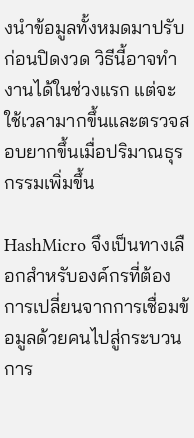งนำข้อมูลทั้งหมดมาปรับก่อนปิดงวด วิธีนี้อาจทำงานได้ในช่วงแรก แต่จะใช้เวลามากขึ้นและตรวจสอบยากขึ้นเมื่อปริมาณธุรกรรมเพิ่มขึ้น

HashMicro จึงเป็นทางเลือกสำหรับองค์กรที่ต้องการเปลี่ยนจากการเชื่อมข้อมูลด้วยคนไปสู่กระบวนการ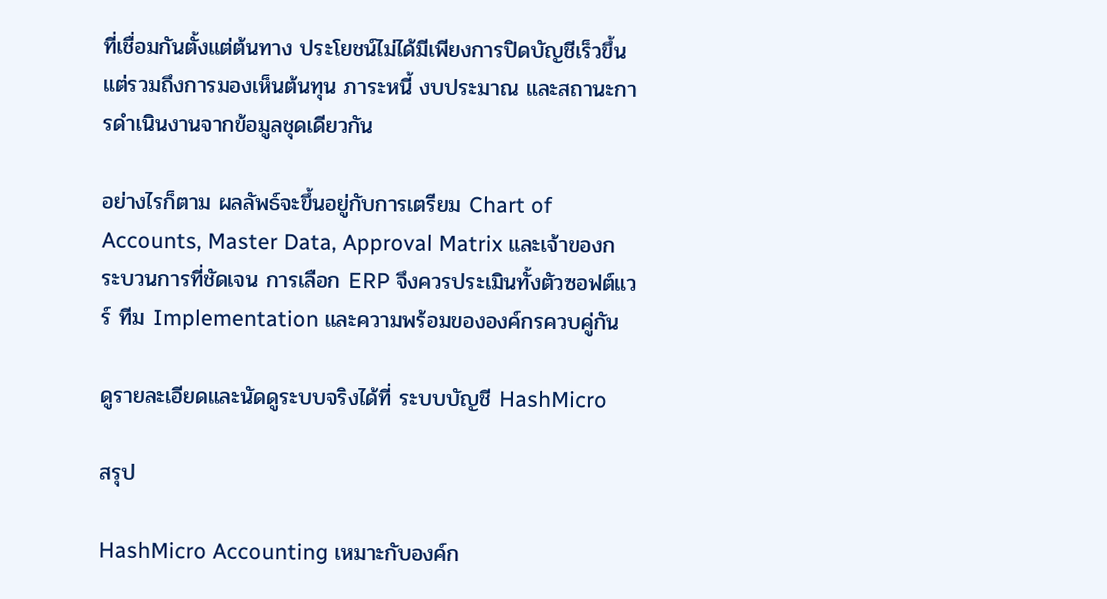ที่เชื่อมกันตั้งแต่ต้นทาง ประโยชน์ไม่ได้มีเพียงการปิดบัญชีเร็วขึ้น แต่รวมถึงการมองเห็นต้นทุน ภาระหนี้ งบประมาณ และสถานะการดำเนินงานจากข้อมูลชุดเดียวกัน

อย่างไรก็ตาม ผลลัพธ์จะขึ้นอยู่กับการเตรียม Chart of Accounts, Master Data, Approval Matrix และเจ้าของกระบวนการที่ชัดเจน การเลือก ERP จึงควรประเมินทั้งตัวซอฟต์แวร์ ทีม Implementation และความพร้อมขององค์กรควบคู่กัน

ดูรายละเอียดและนัดดูระบบจริงได้ที่ ระบบบัญชี HashMicro

สรุป

HashMicro Accounting เหมาะกับองค์ก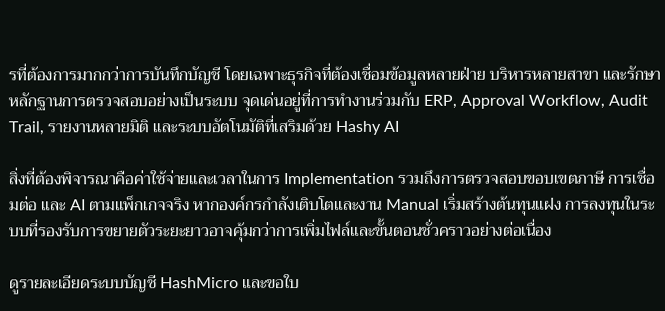รที่ต้องการมากกว่าการบันทึกบัญชี โดยเฉพาะธุรกิจที่ต้องเชื่อมข้อมูลหลายฝ่าย บริหารหลายสาขา และรักษาหลักฐานการตรวจสอบอย่างเป็นระบบ จุดเด่นอยู่ที่การทำงานร่วมกับ ERP, Approval Workflow, Audit Trail, รายงานหลายมิติ และระบบอัตโนมัติที่เสริมด้วย Hashy AI

สิ่งที่ต้องพิจารณาคือค่าใช้จ่ายและเวลาในการ Implementation รวมถึงการตรวจสอบขอบเขตภาษี การเชื่อมต่อ และ AI ตามแพ็กเกจจริง หากองค์กรกำลังเติบโตและงาน Manual เริ่มสร้างต้นทุนแฝง การลงทุนในระบบที่รองรับการขยายตัวระยะยาวอาจคุ้มกว่าการเพิ่มไฟล์และขั้นตอนชั่วคราวอย่างต่อเนื่อง

ดูรายละเอียดระบบบัญชี HashMicro และขอใบ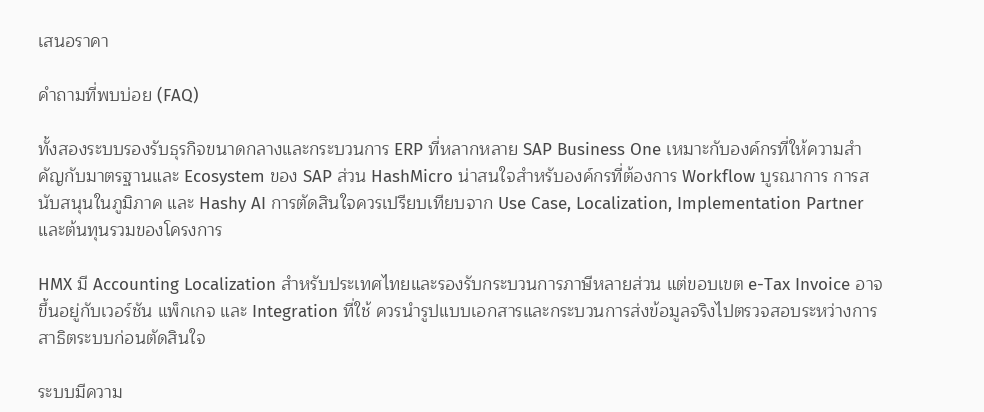เสนอราคา

คำถามที่พบบ่อย (FAQ)

ทั้งสองระบบรองรับธุรกิจขนาดกลางและกระบวนการ ERP ที่หลากหลาย SAP Business One เหมาะกับองค์กรที่ให้ความสำคัญกับมาตรฐานและ Ecosystem ของ SAP ส่วน HashMicro น่าสนใจสำหรับองค์กรที่ต้องการ Workflow บูรณาการ การสนับสนุนในภูมิภาค และ Hashy AI การตัดสินใจควรเปรียบเทียบจาก Use Case, Localization, Implementation Partner และต้นทุนรวมของโครงการ

HMX มี Accounting Localization สำหรับประเทศไทยและรองรับกระบวนการภาษีหลายส่วน แต่ขอบเขต e-Tax Invoice อาจขึ้นอยู่กับเวอร์ชัน แพ็กเกจ และ Integration ที่ใช้ ควรนำรูปแบบเอกสารและกระบวนการส่งข้อมูลจริงไปตรวจสอบระหว่างการสาธิตระบบก่อนตัดสินใจ

ระบบมีความ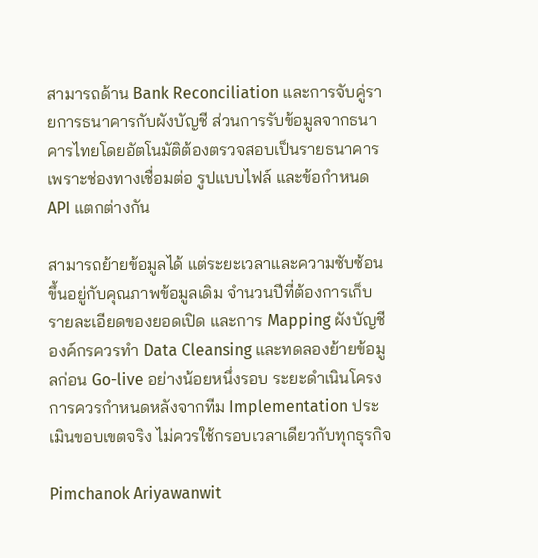สามารถด้าน Bank Reconciliation และการจับคู่รายการธนาคารกับผังบัญชี ส่วนการรับข้อมูลจากธนาคารไทยโดยอัตโนมัติต้องตรวจสอบเป็นรายธนาคาร เพราะช่องทางเชื่อมต่อ รูปแบบไฟล์ และข้อกำหนด API แตกต่างกัน

สามารถย้ายข้อมูลได้ แต่ระยะเวลาและความซับซ้อนขึ้นอยู่กับคุณภาพข้อมูลเดิม จำนวนปีที่ต้องการเก็บ รายละเอียดของยอดเปิด และการ Mapping ผังบัญชี องค์กรควรทำ Data Cleansing และทดลองย้ายข้อมูลก่อน Go-live อย่างน้อยหนึ่งรอบ ระยะดำเนินโครงการควรกำหนดหลังจากทีม Implementation ประเมินขอบเขตจริง ไม่ควรใช้กรอบเวลาเดียวกับทุกธุรกิจ

Pimchanok Ariyawanwit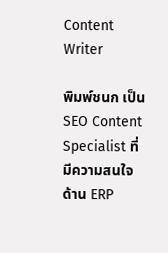Content Writer

พิมพ์ชนก เป็น SEO Content Specialist ที่มีความสนใจด้าน ERP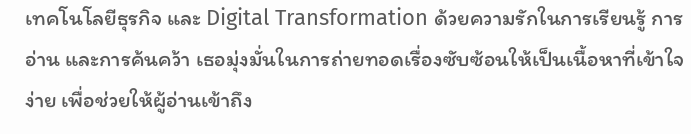เทคโนโลยีธุรกิจ และ Digital Transformation ด้วยความรักในการเรียนรู้ การอ่าน และการค้นคว้า เธอมุ่งมั่นในการถ่ายทอดเรื่องซับซ้อนให้เป็นเนื้อหาที่เข้าใจง่าย เพื่อช่วยให้ผู้อ่านเข้าถึง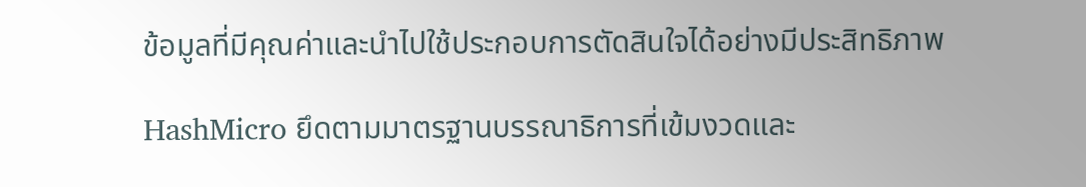ข้อมูลที่มีคุณค่าและนำไปใช้ประกอบการตัดสินใจได้อย่างมีประสิทธิภาพ

HashMicro ยึดตามมาตรฐานบรรณาธิการที่เข้มงวดและ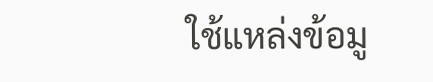ใช้แหล่งข้อมู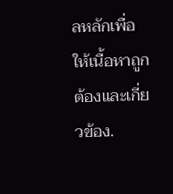ลหลักเพื่อให้เนื้อหาถูกต้องและเกี่ยวข้อง.